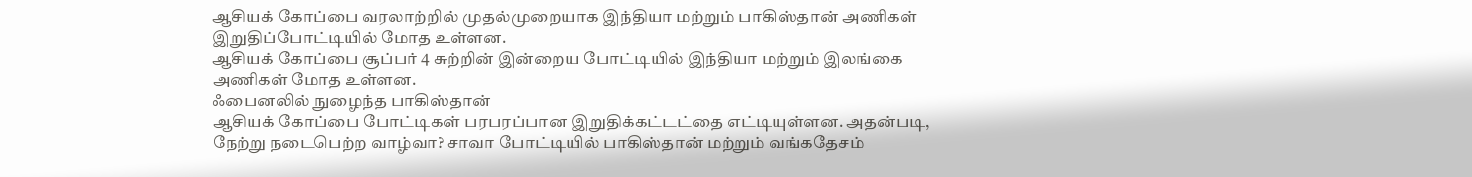ஆசியக் கோப்பை வரலாற்றில் முதல்முறையாக இந்தியா மற்றும் பாகிஸ்தான் அணிகள் இறுதிப்போட்டியில் மோத உள்ளன.
ஆசியக் கோப்பை சூப்பர் 4 சுற்றின் இன்றைய போட்டியில் இந்தியா மற்றும் இலங்கை அணிகள் மோத உள்ளன.
ஃபைனலில் நுழைந்த பாகிஸ்தான்
ஆசியக் கோப்பை போட்டிகள் பரபரப்பான இறுதிக்கட்டட்தை எட்டியுள்ளன. அதன்படி, நேற்று நடைபெற்ற வாழ்வா? சாவா போட்டியில் பாகிஸ்தான் மற்றும் வங்கதேசம்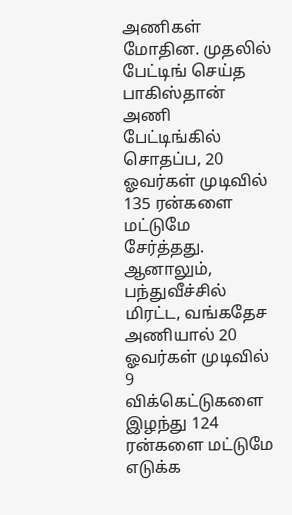அணிகள் மோதின. முதலில் பேட்டிங் செய்த பாகிஸ்தான் அணி பேட்டிங்கில் சொதப்ப, 20 ஓவர்கள் முடிவில் 135 ரன்களை மட்டுமே சேர்த்தது. ஆனாலும், பந்துவீச்சில் மிரட்ட, வங்கதேச அணியால் 20 ஓவர்கள் முடிவில் 9 விக்கெட்டுகளை இழந்து 124 ரன்களை மட்டுமே எடுக்க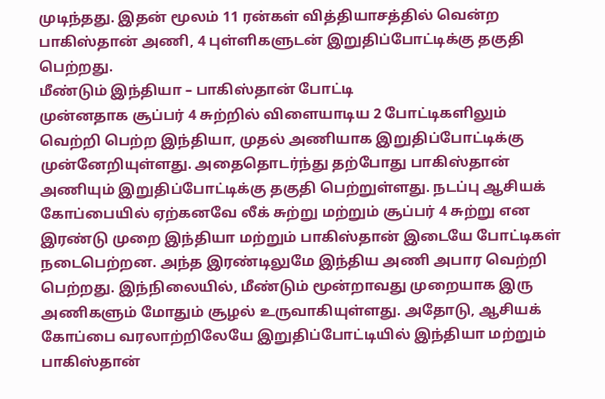முடிந்தது. இதன் மூலம் 11 ரன்கள் வித்தியாசத்தில் வென்ற பாகிஸ்தான் அணி, 4 புள்ளிகளுடன் இறுதிப்போட்டிக்கு தகுதி பெற்றது.
மீண்டும் இந்தியா – பாகிஸ்தான் போட்டி
முன்னதாக சூப்பர் 4 சுற்றில் விளையாடிய 2 போட்டிகளிலும் வெற்றி பெற்ற இந்தியா, முதல் அணியாக இறுதிப்போட்டிக்கு முன்னேறியுள்ளது. அதைதொடர்ந்து தற்போது பாகிஸ்தான் அணியும் இறுதிப்போட்டிக்கு தகுதி பெற்றுள்ளது. நடப்பு ஆசியக் கோப்பையில் ஏற்கனவே லீக் சுற்று மற்றும் சூப்பர் 4 சுற்று என இரண்டு முறை இந்தியா மற்றும் பாகிஸ்தான் இடையே போட்டிகள் நடைபெற்றன. அந்த இரண்டிலுமே இந்திய அணி அபார வெற்றி பெற்றது. இந்நிலையில், மீண்டும் மூன்றாவது முறையாக இரு அணிகளும் மோதும் சூழல் உருவாகியுள்ளது. அதோடு, ஆசியக் கோப்பை வரலாற்றிலேயே இறுதிப்போட்டியில் இந்தியா மற்றும் பாகிஸ்தான்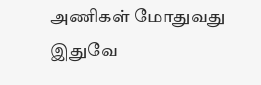அணிகள் மோதுவது இதுவே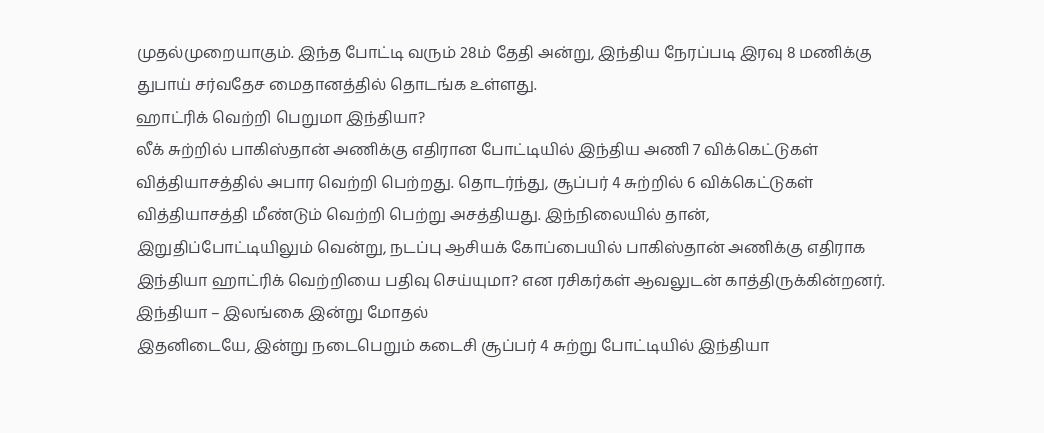முதல்முறையாகும். இந்த போட்டி வரும் 28ம் தேதி அன்று, இந்திய நேரப்படி இரவு 8 மணிக்கு துபாய் சர்வதேச மைதானத்தில் தொடங்க உள்ளது.
ஹாட்ரிக் வெற்றி பெறுமா இந்தியா?
லீக் சுற்றில் பாகிஸ்தான் அணிக்கு எதிரான போட்டியில் இந்திய அணி 7 விக்கெட்டுகள் வித்தியாசத்தில் அபார வெற்றி பெற்றது. தொடர்ந்து, சூப்பர் 4 சுற்றில் 6 விக்கெட்டுகள் வித்தியாசத்தி மீண்டும் வெற்றி பெற்று அசத்தியது. இந்நிலையில் தான், இறுதிப்போட்டியிலும் வென்று, நடப்பு ஆசியக் கோப்பையில் பாகிஸ்தான் அணிக்கு எதிராக இந்தியா ஹாட்ரிக் வெற்றியை பதிவு செய்யுமா? என ரசிகர்கள் ஆவலுடன் காத்திருக்கின்றனர்.
இந்தியா – இலங்கை இன்று மோதல்
இதனிடையே, இன்று நடைபெறும் கடைசி சூப்பர் 4 சுற்று போட்டியில் இந்தியா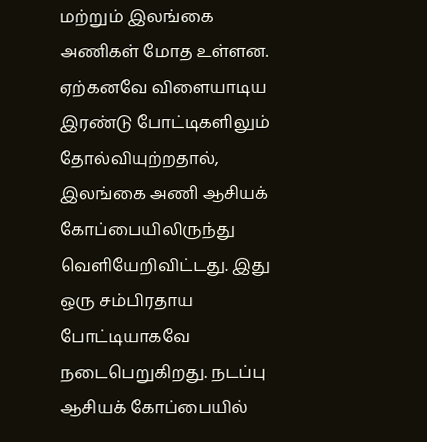மற்றும் இலங்கை அணிகள் மோத உள்ளன. ஏற்கனவே விளையாடிய இரண்டு போட்டிகளிலும் தோல்வியுற்றதால், இலங்கை அணி ஆசியக் கோப்பையிலிருந்து வெளியேறிவிட்டது. இது ஒரு சம்பிரதாய போட்டியாகவே நடைபெறுகிறது. நடப்பு ஆசியக் கோப்பையில்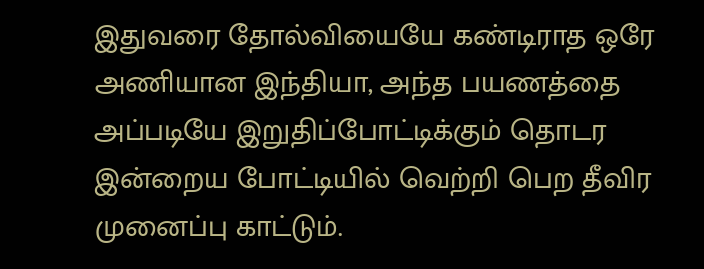இதுவரை தோல்வியையே கண்டிராத ஒரே அணியான இந்தியா, அந்த பயணத்தை அப்படியே இறுதிப்போட்டிக்கும் தொடர இன்றைய போட்டியில் வெற்றி பெற தீவிர முனைப்பு காட்டும்.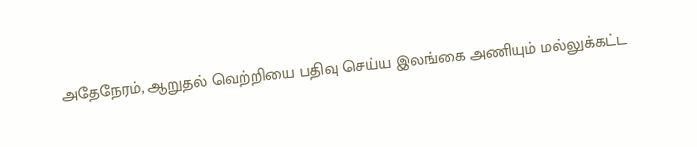அதேநேரம், ஆறுதல் வெற்றியை பதிவு செய்ய இலங்கை அணியும் மல்லுக்கட்ட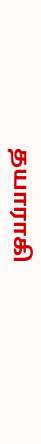தயாராகி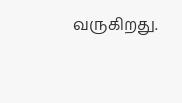வருகிறது.